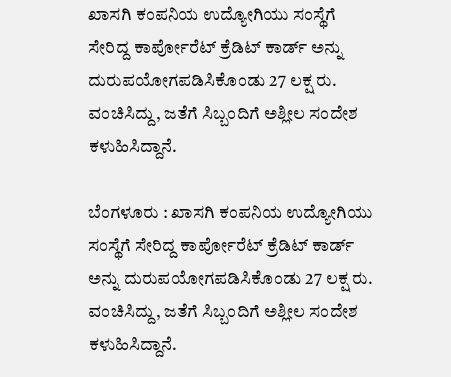ಖಾಸಗಿ ಕಂಪನಿಯ ಉದ್ಯೋಗಿಯು ಸಂಸ್ಥೆಗೆ ಸೇರಿದ್ದ ಕಾರ್ಪೋರೆಟ್ ಕ್ರೆಡಿಟ್ ಕಾರ್ಡ್ ಅನ್ನು ದುರುಪಯೋಗಪಡಿಸಿಕೊಂಡು 27 ಲಕ್ಷ ರು. ವಂಚಿಸಿದ್ದು, ಜತೆಗೆ ಸಿಬ್ಬಂದಿಗೆ ಅಶ್ಲೀಲ ‌ಸಂದೇಶ ಕಳುಹಿಸಿದ್ದಾನೆ.

ಬೆಂಗಳೂರು : ಖಾಸಗಿ ಕಂಪನಿಯ ಉದ್ಯೋಗಿಯು ಸಂಸ್ಥೆಗೆ ಸೇರಿದ್ದ ಕಾರ್ಪೋರೆಟ್ ಕ್ರೆಡಿಟ್ ಕಾರ್ಡ್ ಅನ್ನು ದುರುಪಯೋಗಪಡಿಸಿಕೊಂಡು 27 ಲಕ್ಷ ರು. ವಂಚಿಸಿದ್ದು, ಜತೆಗೆ ಸಿಬ್ಬಂದಿಗೆ ಅಶ್ಲೀಲ ‌ಸಂದೇಶ ಕಳುಹಿಸಿದ್ದಾನೆ.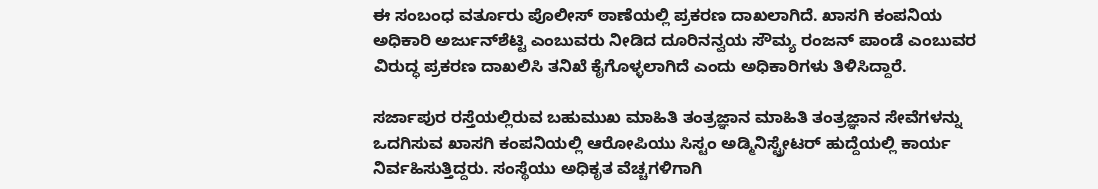ಈ ಸಂಬಂಧ ವರ್ತೂರು ಪೊಲೀಸ್ ಠಾಣೆಯಲ್ಲಿ ಪ್ರಕರಣ ದಾಖಲಾಗಿದೆ. ಖಾಸಗಿ ಕಂಪನಿಯ ಅಧಿಕಾರಿ ಅರ್ಜುನ್‌ಶೆಟ್ಟಿ ಎಂಬುವರು ನೀಡಿದ ದೂರಿನನ್ವಯ ಸೌಮ್ಯ ರಂಜನ್‌ ಪಾಂಡೆ ಎಂಬುವರ ವಿರುದ್ಧ ಪ್ರಕರಣ ದಾಖಲಿಸಿ ತನಿಖೆ ಕೈಗೊಳ್ಳಲಾಗಿದೆ ಎಂದು ಅಧಿಕಾರಿಗಳು ತಿಳಿಸಿದ್ದಾರೆ.

ಸರ್ಜಾಪುರ ರಸ್ತೆಯಲ್ಲಿರುವ ಬಹುಮುಖ ಮಾಹಿತಿ ತಂತ್ರಜ್ಞಾನ ಮಾಹಿತಿ ತಂತ್ರಜ್ಞಾನ ಸೇವೆಗಳನ್ನು ಒದಗಿಸುವ ಖಾಸಗಿ ಕಂಪನಿಯಲ್ಲಿ ಆರೋಪಿಯು ಸಿಸ್ಟಂ ಅಡ್ಮಿನಿಸ್ಟ್ರೇಟರ್‌ ಹುದ್ದೆಯಲ್ಲಿ ಕಾರ್ಯ ನಿರ್ವಹಿಸುತ್ತಿದ್ದರು. ಸಂಸ್ಥೆಯು ಅಧಿಕೃತ ವೆಚ್ಚಗಳಿಗಾಗಿ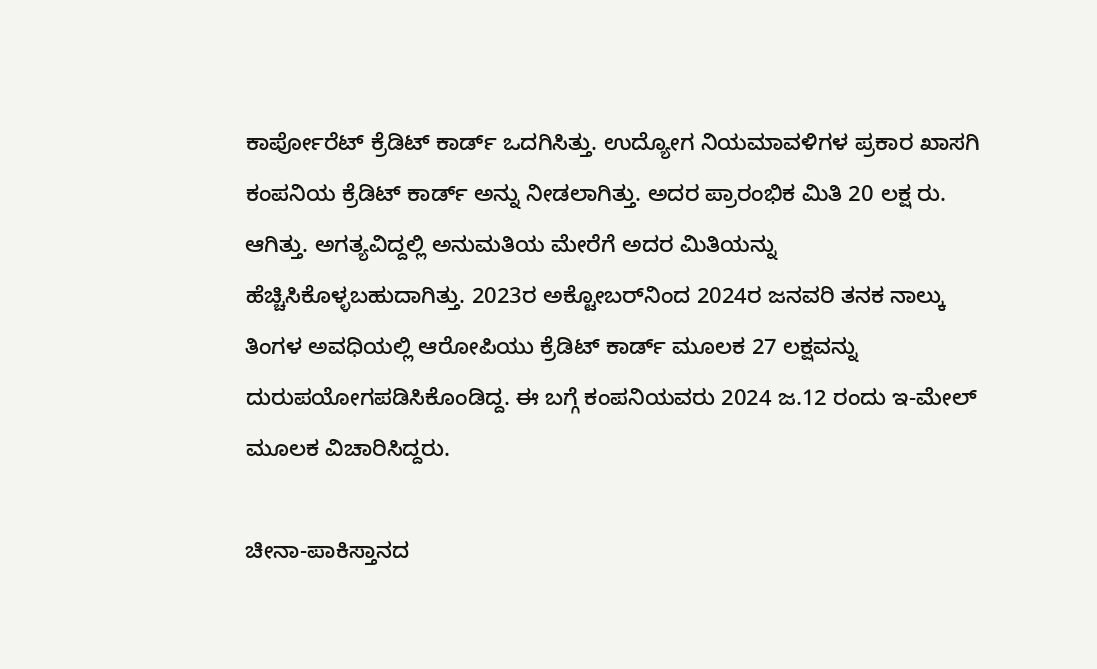ಕಾರ್ಪೋರೆಟ್‌ ಕ್ರೆಡಿಟ್‌ ಕಾರ್ಡ್‌ ಒದಗಿಸಿತ್ತು. ಉದ್ಯೋಗ ನಿಯಮಾವಳಿಗಳ ಪ್ರಕಾರ ಖಾಸಗಿ ಕಂಪನಿಯ ಕ್ರೆಡಿಟ್‌ ಕಾರ್ಡ್‌ ಅನ್ನು ನೀಡಲಾಗಿತ್ತು. ಅದರ ಪ್ರಾರಂಭಿಕ ಮಿತಿ 20 ಲಕ್ಷ ರು. ಆಗಿತ್ತು. ಅಗತ್ಯವಿದ್ದಲ್ಲಿ ಅನುಮತಿಯ ಮೇರೆಗೆ ಅದರ ಮಿತಿಯನ್ನು ಹೆಚ್ಚಿಸಿಕೊಳ್ಳಬಹುದಾಗಿತ್ತು. 2023ರ ಅಕ್ಟೋಬರ್‌ನಿಂದ 2024ರ ಜನವರಿ ತನಕ ನಾಲ್ಕು ತಿಂಗಳ ಅವಧಿಯಲ್ಲಿ ಆರೋಪಿಯು ಕ್ರೆಡಿಟ್‌ ಕಾರ್ಡ್‌ ಮೂಲಕ 27 ಲಕ್ಷವನ್ನು ದುರುಪಯೋಗಪಡಿಸಿಕೊಂಡಿದ್ದ. ಈ ಬಗ್ಗೆ ಕಂಪನಿಯವರು 2024 ಜ.12 ರಂದು ಇ-ಮೇಲ್‌ ಮೂಲಕ ವಿಚಾರಿಸಿದ್ದರು.

ಚೀನಾ-ಪಾಕಿಸ್ತಾನದ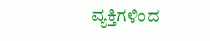ವ್ಯಕ್ತಿಗಳಿಂದ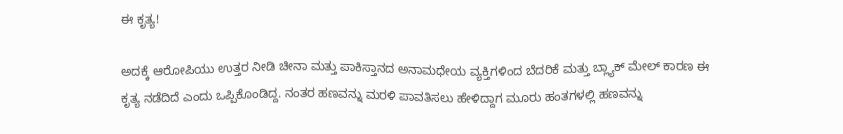ಈ ಕೃತ್ಯ!

ಅದಕ್ಕೆ ಆರೋಪಿಯು ಉತ್ತರ ನೀಡಿ ಚೀನಾ ಮತ್ತು ಪಾಕಿಸ್ತಾನದ ಅನಾಮಧೇಯ ವ್ಯಕ್ತಿಗಳಿಂದ ಬೆದರಿಕೆ ಮತ್ತು ಬ್ಲ್ಯಾಕ್‌ ಮೇಲ್‌ ಕಾರಣ ಈ ಕೃತ್ಯ ನಡೆದಿದೆ ಎಂದು ಒಪ್ಪಿಕೊಂಡಿದ್ದ. ನಂತರ ಹಣವನ್ನು ಮರಳಿ ಪಾವತಿಸಲು ಹೇಳಿದ್ದಾಗ ಮೂರು ಹಂತಗಳಲ್ಲಿ ಹಣವನ್ನು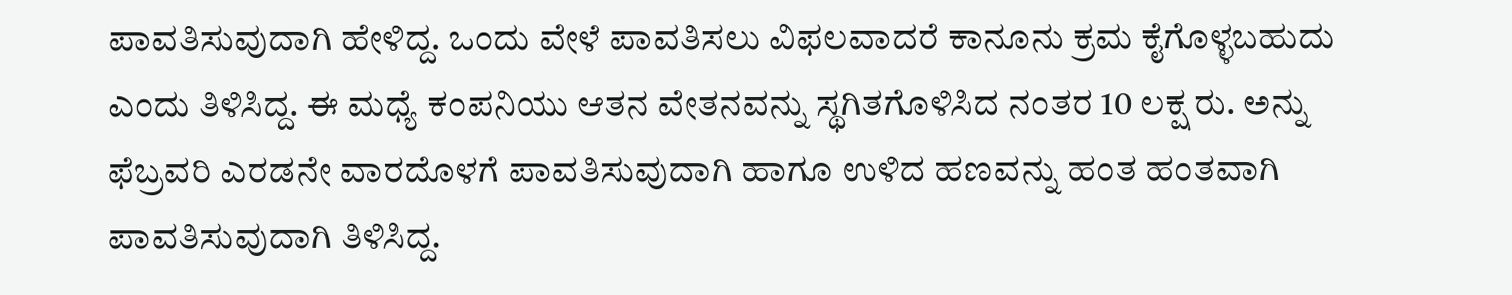ಪಾವತಿಸುವುದಾಗಿ ಹೇಳಿದ್ದ. ಒಂದು ವೇಳೆ ಪಾವತಿಸಲು ವಿಫಲವಾದರೆ ಕಾನೂನು ಕ್ರಮ ಕೈಗೊಳ್ಳಬಹುದು ಎಂದು ತಿಳಿಸಿದ್ದ. ಈ ಮಧ್ಯೆ ಕಂಪನಿಯು ಆತನ ವೇತನವನ್ನು ಸ್ಥಗಿತಗೊಳಿಸಿದ ನಂತರ 10 ಲಕ್ಷ ರು. ಅನ್ನು ಫೆಬ್ರವರಿ ಎರಡನೇ ವಾರದೊಳಗೆ ಪಾವತಿಸುವುದಾಗಿ ಹಾಗೂ ಉಳಿದ ಹಣವನ್ನು ಹಂತ ಹಂತವಾಗಿ ಪಾವತಿಸುವುದಾಗಿ ತಿಳಿಸಿದ್ದ.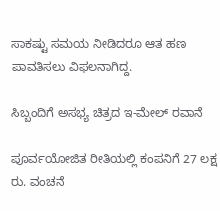ಸಾಕಷ್ಟು ಸಮಯ ನೀಡಿದರೂ ಆತ ಹಣ ಪಾವತಿಸಲು ವಿಫಲನಾಗಿದ್ದ.

ಸಿಬ್ಬಂದಿಗೆ ಅಸಭ್ಯ ಚಿತ್ರದ ಇ-ಮೇಲ್‌ ರವಾನೆ

ಪೂರ್ವಯೋಜಿತ ರೀತಿಯಲ್ಲಿ ಕಂಪನಿಗೆ 27 ಲಕ್ಷ ರು. ವಂಚನೆ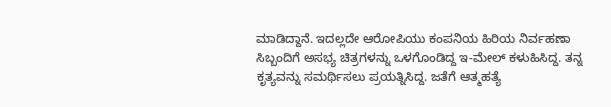ಮಾಡಿದ್ದಾನೆ. ಇದಲ್ಲದೇ ಆರೋಪಿಯು ಕಂಪನಿಯ ಹಿರಿಯ ನಿರ್ವಹಣಾ ಸಿಬ್ಬಂದಿಗೆ ಅಸಭ್ಯ ಚಿತ್ರಗಳನ್ನು ಒಳಗೊಂಡಿದ್ದ ಇ-ಮೇಲ್‌ ಕಳುಹಿಸಿದ್ದ. ತನ್ನ ಕೃತ್ಯವನ್ನು ಸಮರ್ಥಿಸಲು ಪ್ರಯತ್ನಿಸಿದ್ದ. ಜತೆಗೆ ಆತ್ಮಹತ್ಯೆ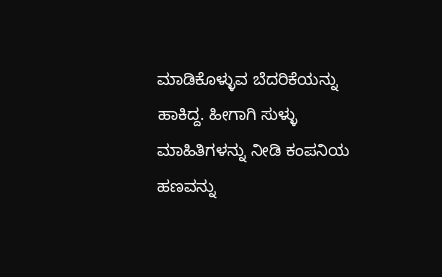ಮಾಡಿಕೊಳ್ಳುವ ಬೆದರಿಕೆಯನ್ನು ಹಾಕಿದ್ದ. ಹೀಗಾಗಿ ಸುಳ್ಳು ಮಾಹಿತಿಗಳನ್ನು ನೀಡಿ ಕಂಪನಿಯ ಹಣವನ್ನು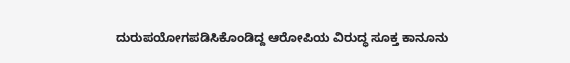ದುರುಪಯೋಗಪಡಿಸಿಕೊಂಡಿದ್ದ ಆರೋಪಿಯ ವಿರುದ್ಧ ಸೂಕ್ತ ಕಾನೂನು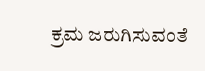ಕ್ರಮ ಜರುಗಿಸುವಂತೆ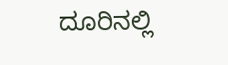ದೂರಿನಲ್ಲಿ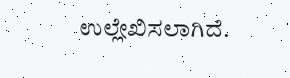ಉಲ್ಲೇಖಿಸಲಾಗಿದೆ.